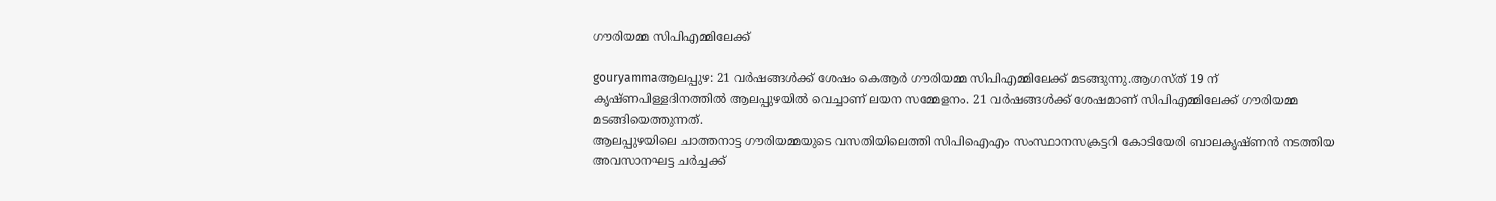ഗൗരിയമ്മ സിപിഎമ്മിലേക്ക്‌

gouryammaആലപ്പുഴ: 21 വര്‍ഷങ്ങള്‍ക്ക്‌ ശേഷം കെആര്‍ ഗൗരിയമ്മ സിപിഎമ്മിലേക്ക്‌ മടങ്ങുന്നു.ആഗസ്‌ത്‌ 19 ന്‌ കൃഷ്‌ണപിള്ളദിനത്തില്‍ ആലപ്പുഴയില്‍ വെച്ചാണ്‌ ലയന സമ്മേളനം. 21 വര്‍ഷങ്ങള്‍ക്ക്‌ ശേഷമാണ്‌ സിപിഎമ്മിലേക്ക്‌ ഗൗരിയമ്മ മടങ്ങിയെത്തുന്നത്‌.
ആലപ്പുഴയിലെ ചാത്തനാട്ട ഗൗരിയമ്മയുടെ വസതിയിലെത്തി സിപിഐഎം സംസ്ഥാനസക്രട്ടറി കോടിയേരി ബാലകൃഷ്‌ണന്‍ നടത്തിയ അവസാനഘട്ട ചര്‍ച്ചക്ക്‌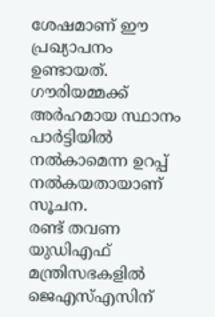ശേഷമാണ്‌ ഈ പ്രഖ്യാപനം ഉണ്ടായത്‌. ഗൗരിയമ്മക്ക്‌ അര്‍ഹമായ സ്ഥാനം പാര്‍ട്ടിയില്‍ നല്‍കാമെന്ന ഉറപ്പ്‌ നല്‍കയതായാണ്‌ സൂചന.
രണ്ട്‌ തവണ യുഡിഎഫ്‌ മന്ത്രിസഭകളില്‍ ജെഎസ്‌എസിന്‌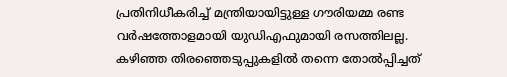പ്രതിനിധീകരിച്ച്‌ മന്ത്രിയായിട്ടുള്ള ഗൗരിയമ്മ രണ്ട വര്‍ഷത്തോളമായി യുഡിഎഫുമായി രസത്തിലല്ല. കഴിഞ്ഞ തിരഞ്ഞെടുപ്പുകളില്‍ തന്നെ തോല്‍പ്പിച്ചത്‌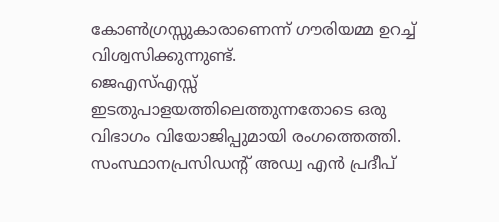കോണ്‍ഗ്രസ്സുകാരാണെന്ന്‌ ഗൗരിയമ്മ ഉറച്ച്‌ വിശ്വസിക്കുന്നുണ്ട്‌.
ജെഎസ്‌എസ്സ്‌ ഇടതുപാളയത്തിലെത്തുന്നതോടെ ഒരു വിഭാഗം വിയോജിപ്പുമായി രംഗത്തെത്തി. സംസ്ഥാനപ്രസിഡന്റ്‌ അഡ്വ എന്‍ പ്രദീപ്‌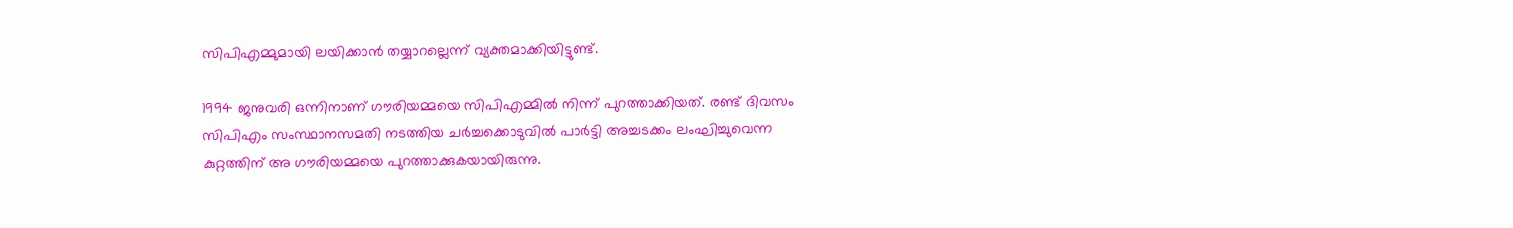സിപിഎമ്മുമായി ലയിക്കാന്‍ തയ്യാറല്ലെന്ന്‌ വ്യക്തമാക്കിയിട്ടുണ്ട്‌.

1994 ജനുവരി ഒന്നിനാണ്‌ ഗൗരിയമ്മയെ സിപിഎമ്മില്‍ നിന്ന്‌ പുറത്താക്കിയത്‌. രണ്ട്‌ ദിവസം സിപിഎം സംസ്ഥാനസമതി നടത്തിയ ചര്‍ച്ചക്കൊടുവില്‍ പാര്‍ട്ടി അച്ചടക്കം ലംഘിച്ചുവെന്ന കുറ്റത്തിന്‌ അ ഗൗരിയമ്മയെ പുറത്താക്കുകയായിരുന്നു.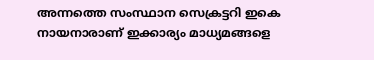അന്നത്തെ സംസ്ഥാന സെക്രട്ടറി ഇകെ നായനാരാണ്‌ ഇക്കാര്യം മാധ്യമങ്ങളെ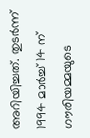അറിയിച്ചത്‌. തുടര്‍ന്ന്‌ 1994 മാര്‍ച്ച്‌ 14 ന്‌ ഗൗരിയമ്മയുടെ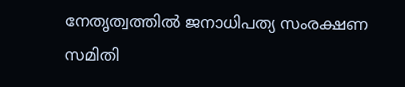നേതൃത്വത്തില്‍ ജനാധിപത്യ സംരക്ഷണ സമിതി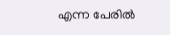എന്ന പേരില്‍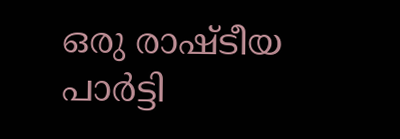ഒരു രാഷ്ടീയ പാര്‍ട്ടി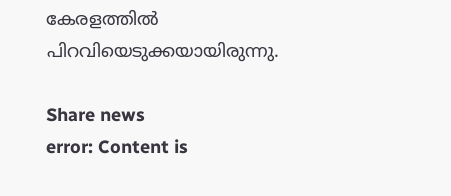കേരളത്തില്‍ പിറവിയെടുക്കയായിരുന്നു.

Share news
error: Content is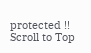protected !!
Scroll to Top